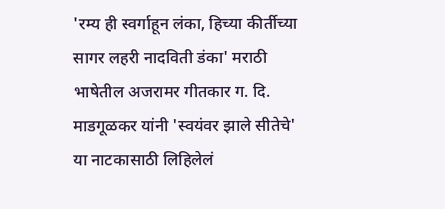'रम्य ही स्वर्गाहून लंका, हिच्या कीर्तीच्या सागर लहरी नादविती डंका' मराठी भाषेतील अजरामर गीतकार ग. दि. माडगूळकर यांनी 'स्वयंवर झाले सीतेचे' या नाटकासाठी लिहिलेलं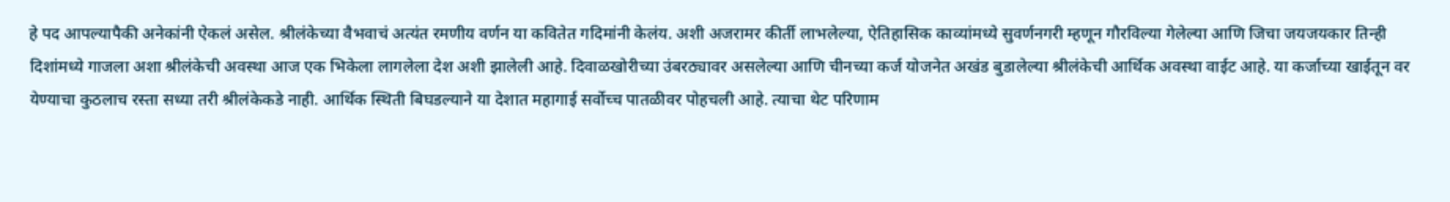हे पद आपल्यापैकी अनेकांनी ऐकलं असेल. श्रीलंकेच्या वैभवाचं अत्यंत रमणीय वर्णन या कवितेत गदिमांनी केलंय. अशी अजरामर कीर्ती लाभलेल्या, ऐतिहासिक काव्यांमध्ये सुवर्णनगरी म्हणून गौरविल्या गेलेल्या आणि जिचा जयजयकार तिन्ही दिशांमध्ये गाजला अशा श्रीलंकेची अवस्था आज एक भिकेला लागलेला देश अशी झालेली आहे. दिवाळखोरीच्या उंबरठ्यावर असलेल्या आणि चीनच्या कर्ज योजनेत अखंड बुडालेल्या श्रीलंकेची आर्थिक अवस्था वाईट आहे. या कर्जाच्या खाईतून वर येण्याचा कुठलाच रस्ता सध्या तरी श्रीलंकेकडे नाही. आर्थिक स्थिती बिघडल्याने या देशात महागाई सर्वोच्च पातळीवर पोहचली आहे. त्याचा थेट परिणाम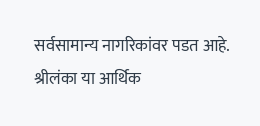सर्वसामान्य नागरिकांवर पडत आहे. श्रीलंका या आर्थिक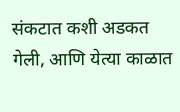संकटात कशी अडकत गेली, आणि येत्या काळात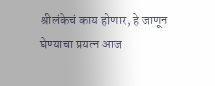श्रीलंकेचं काय होणार, हे जाणून घेण्याचा प्रयत्न आज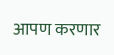आपण करणार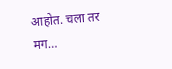आहोत. चला तर मग…